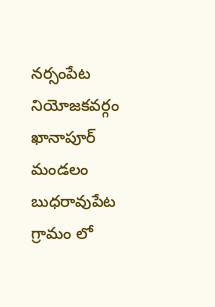నర్సంపేట నియోజకవర్గం ఖానాపూర్ మండలం బుధరావుపేట గ్రామం లో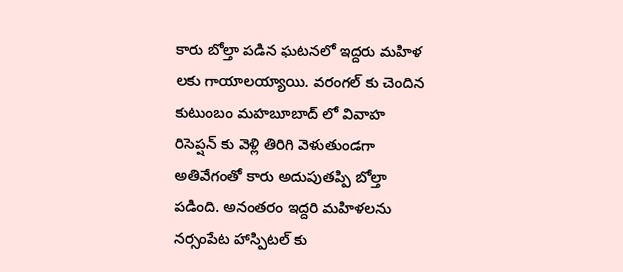కారు బోల్తా పడిన ఘటనలో ఇద్దరు మహిళ లకు గాయాలయ్యాయి. వరంగల్ కు చెందిన కుటుంబం మహబూబాద్ లో వివాహ రిసెప్షన్ కు వెళ్లి తిరిగి వెళుతుండగా అతివేగంతో కారు అదుపుతప్పి బోల్తా పడింది. అనంతరం ఇద్దరి మహిళలను నర్సంపేట హాస్పిటల్ కు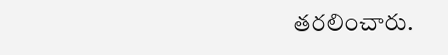తరలించారు.